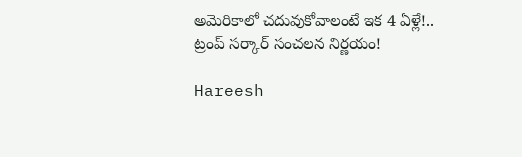అమెరికాలో చదువుకోవాలంటే ఇక 4 ఏళ్లే!.. ట్రంప్‌ సర్కార్‌ సంచలన నిర్ణయం!

Hareesh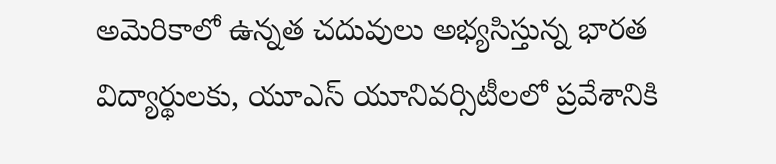అమెరికాలో ఉన్నత చదువులు అభ్యసిస్తున్న భారత విద్యార్థులకు, యూఎస్‌ యూనివర్సిటీలలో ప్రవేశానికి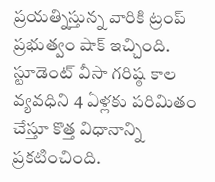ప్రయత్నిస్తున్న వారికి ట్రంప్‌ ప్రభుత్వం షాక్‌ ఇచ్చింది. స్టూడెంట్‌ వీసా గరిష్ఠ కాల వ్యవధిని 4 ఏళ్లకు పరిమితం చేస్తూ కొత్త విధానాన్ని ప్రకటించింది.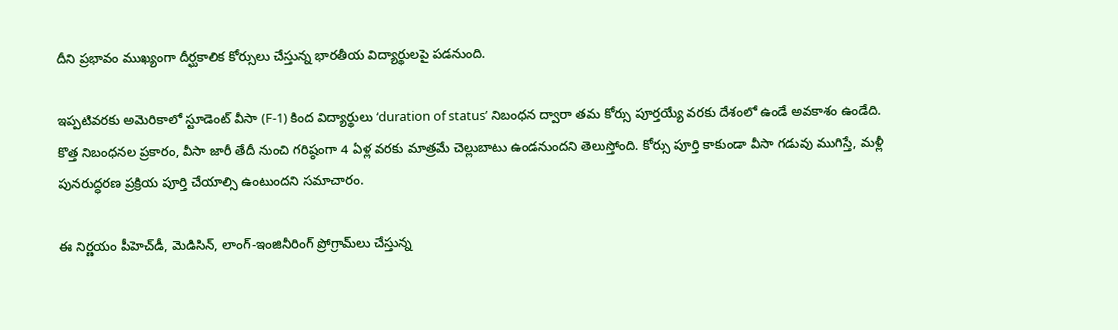దీని ప్రభావం ముఖ్యంగా దీర్ఘకాలిక కోర్సులు చేస్తున్న భారతీయ విద్యార్థులపై పడనుంది.

ఇప్పటివరకు అమెరికాలో స్టూడెంట్‌ వీసా (F-1) కింద విద్యార్థులు ‘duration of status’ నిబంధన ద్వారా తమ కోర్సు పూర్తయ్యే వరకు దేశంలో ఉండే అవకాశం ఉండేది. కొత్త నిబంధనల ప్రకారం, వీసా జారీ తేదీ నుంచి గరిష్ఠంగా 4 ఏళ్ల వరకు మాత్రమే చెల్లుబాటు ఉండనుందని తెలుస్తోంది. కోర్సు పూర్తి కాకుండా వీసా గడువు ముగిస్తే, మళ్లీ పునరుద్ధరణ ప్రక్రియ పూర్తి చేయాల్సి ఉంటుందని సమాచారం.

ఈ నిర్ణయం పీహెచ్‌డీ, మెడిసిన్‌, లాంగ్‌-ఇంజినీరింగ్‌ ప్రోగ్రామ్‌లు చేస్తున్న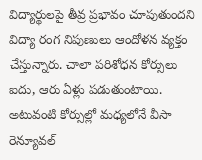విద్యార్థులపై తీవ్ర ప్రభావం చూపుతుందని విద్యా రంగ నిపుణులు ఆందోళన వ్యక్తం చేస్తున్నారు. చాలా పరిశోధన కోర్సులు ఐదు, ఆరు ఏళ్లు పడుతుంటాయి. అటువంటి కోర్సుల్లో మధ్యలోనే వీసా రెన్యూవల్‌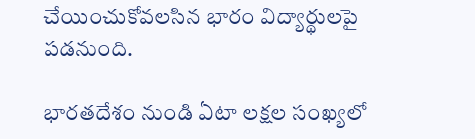చేయించుకోవలసిన భారం విద్యార్థులపై పడనుంది.

భారతదేశం నుండి ఏటా లక్షల సంఖ్యలో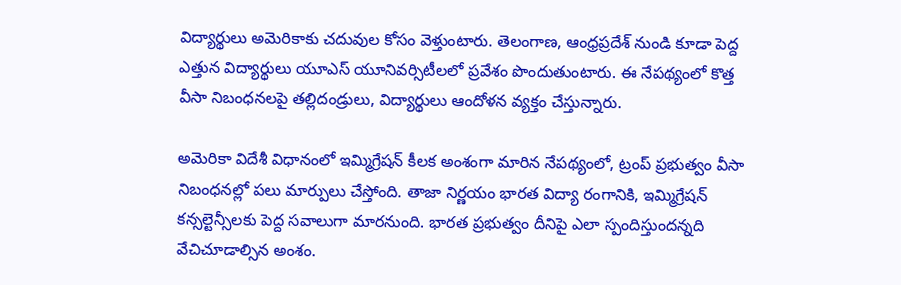విద్యార్థులు అమెరికాకు చదువుల కోసం వెళ్తుంటారు. తెలంగాణ, ఆంధ్రప్రదేశ్‌ నుండి కూడా పెద్ద ఎత్తున విద్యార్థులు యూఎస్‌ యూనివర్సిటీలలో ప్రవేశం పొందుతుంటారు. ఈ నేపథ్యంలో కొత్త వీసా నిబంధనలపై తల్లిదండ్రులు, విద్యార్థులు ఆందోళన వ్యక్తం చేస్తున్నారు.

అమెరికా విదేశీ విధానంలో ఇమ్మిగ్రేషన్‌ కీలక అంశంగా మారిన నేపథ్యంలో, ట్రంప్‌ ప్రభుత్వం వీసా నిబంధనల్లో పలు మార్పులు చేస్తోంది. తాజా నిర్ణయం భారత విద్యా రంగానికి, ఇమ్మిగ్రేషన్‌ కన్సల్టెన్సీలకు పెద్ద సవాలుగా మారనుంది. భారత ప్రభుత్వం దీనిపై ఎలా స్పందిస్తుందన్నది వేచిచూడాల్సిన అంశం.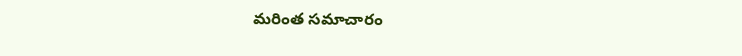మరింత సమాచారం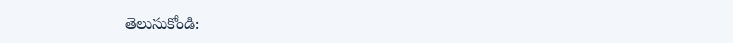తెలుసుకోండి: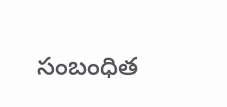సంబంధిత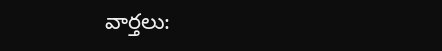వార్తలు: